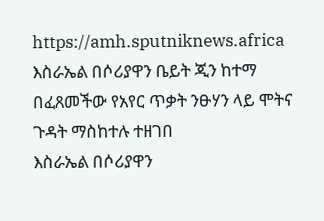https://amh.sputniknews.africa
እስራኤል በሶሪያዋን ቤይት ጂን ከተማ በፈጸመችው የአየር ጥቃት ንፁሃን ላይ ሞትና ጉዳት ማስከተሉ ተዘገበ
እስራኤል በሶሪያዋን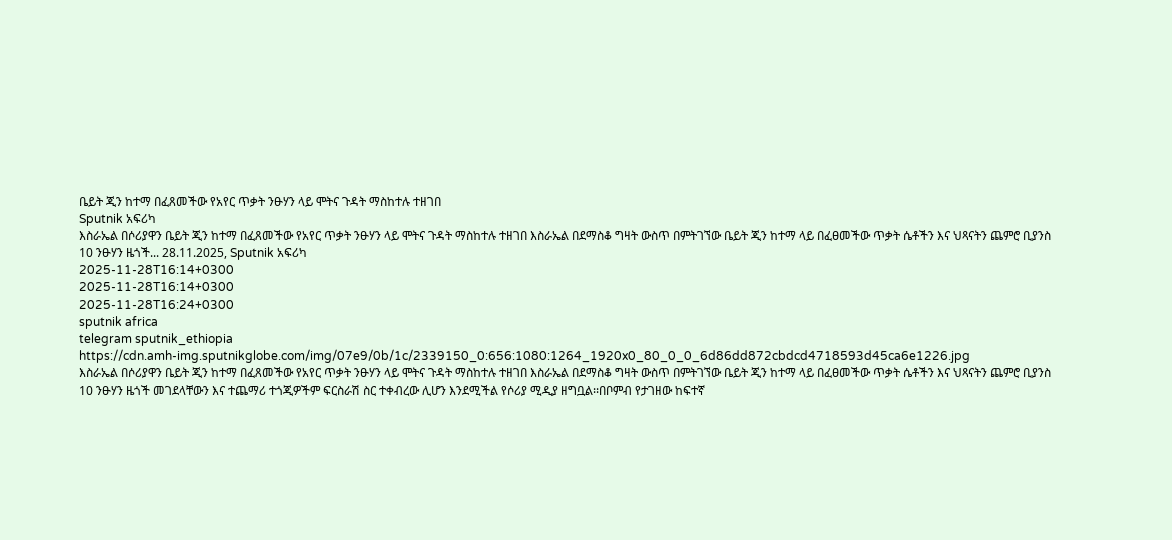ቤይት ጂን ከተማ በፈጸመችው የአየር ጥቃት ንፁሃን ላይ ሞትና ጉዳት ማስከተሉ ተዘገበ
Sputnik አፍሪካ
እስራኤል በሶሪያዋን ቤይት ጂን ከተማ በፈጸመችው የአየር ጥቃት ንፁሃን ላይ ሞትና ጉዳት ማስከተሉ ተዘገበ እስራኤል በደማስቆ ግዛት ውስጥ በምትገኘው ቤይት ጂን ከተማ ላይ በፈፀመችው ጥቃት ሴቶችን እና ህጻናትን ጨምሮ ቢያንስ 10 ንፁሃን ዜጎች... 28.11.2025, Sputnik አፍሪካ
2025-11-28T16:14+0300
2025-11-28T16:14+0300
2025-11-28T16:24+0300
sputnik africa
telegram sputnik_ethiopia
https://cdn.amh-img.sputnikglobe.com/img/07e9/0b/1c/2339150_0:656:1080:1264_1920x0_80_0_0_6d86dd872cbdcd4718593d45ca6e1226.jpg
እስራኤል በሶሪያዋን ቤይት ጂን ከተማ በፈጸመችው የአየር ጥቃት ንፁሃን ላይ ሞትና ጉዳት ማስከተሉ ተዘገበ እስራኤል በደማስቆ ግዛት ውስጥ በምትገኘው ቤይት ጂን ከተማ ላይ በፈፀመችው ጥቃት ሴቶችን እና ህጻናትን ጨምሮ ቢያንስ 10 ንፁሃን ዜጎች መገደላቸውን እና ተጨማሪ ተጎጂዎችም ፍርስራሽ ስር ተቀብረው ሊሆን እንደሚችል የሶሪያ ሚዲያ ዘግቧል፡፡በቦምብ የታገዘው ከፍተኛ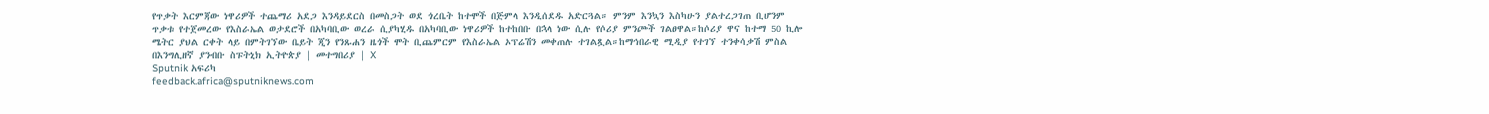የጥቃት እርምጃው ነዋሪዎች ተጨማሪ አደጋ እንዳይደርስ በመስጋት ወደ ጎረቤት ከተሞች በጅምላ እንዲሰደዱ አድርጓል። ምንም እንኳን እስካሁን ያልተረጋገጠ ቢሆንም ጥቃቱ የተጀመረው የእስራኤል ወታደሮች በአካባቢው ወረራ ሲያካሂዱ በአካባቢው ነዋሪዎች ከተከበቡ በኋላ ነው ሲሉ የሶሪያ ምንጮች ገልፀዋል።ከሶሪያ ዋና ከተማ 50 ኪሎ ሜትር ያህል ርቀት ላይ በምትገኘው ቤይት ጂን የንጹሐን ዜጎች ሞት ቢጨምርም የእስራኤል ኦፕሬሽን መቀጠሉ ተገልጿል።ከማኅበራዊ ሚዲያ የተገኘ ተንቀሳቃሽ ምስል በእንግሊዘኛ ያንብቡ ስፑትኒክ ኢትዮጵያ | መተግበሪያ | X
Sputnik አፍሪካ
feedback.africa@sputniknews.com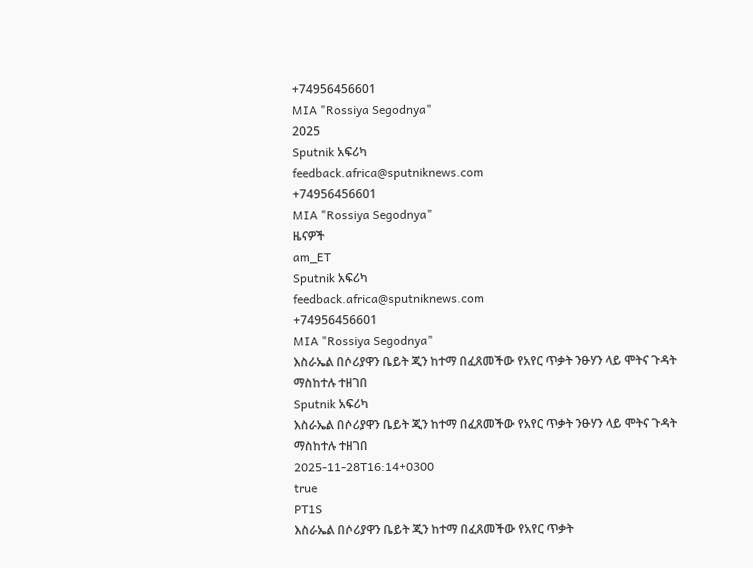+74956456601
MIA "Rossiya Segodnya"
2025
Sputnik አፍሪካ
feedback.africa@sputniknews.com
+74956456601
MIA "Rossiya Segodnya"
ዜናዎች
am_ET
Sputnik አፍሪካ
feedback.africa@sputniknews.com
+74956456601
MIA "Rossiya Segodnya"
እስራኤል በሶሪያዋን ቤይት ጂን ከተማ በፈጸመችው የአየር ጥቃት ንፁሃን ላይ ሞትና ጉዳት ማስከተሉ ተዘገበ
Sputnik አፍሪካ
እስራኤል በሶሪያዋን ቤይት ጂን ከተማ በፈጸመችው የአየር ጥቃት ንፁሃን ላይ ሞትና ጉዳት ማስከተሉ ተዘገበ
2025-11-28T16:14+0300
true
PT1S
እስራኤል በሶሪያዋን ቤይት ጂን ከተማ በፈጸመችው የአየር ጥቃት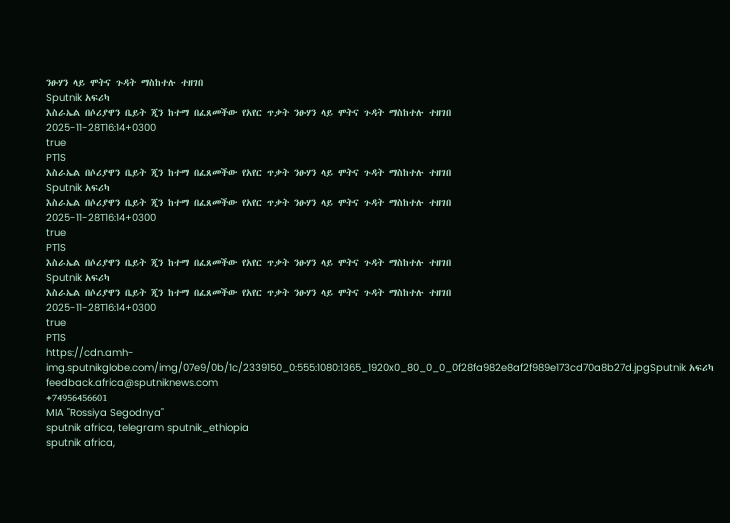ንፁሃን ላይ ሞትና ጉዳት ማስከተሉ ተዘገበ
Sputnik አፍሪካ
እስራኤል በሶሪያዋን ቤይት ጂን ከተማ በፈጸመችው የአየር ጥቃት ንፁሃን ላይ ሞትና ጉዳት ማስከተሉ ተዘገበ
2025-11-28T16:14+0300
true
PT1S
እስራኤል በሶሪያዋን ቤይት ጂን ከተማ በፈጸመችው የአየር ጥቃት ንፁሃን ላይ ሞትና ጉዳት ማስከተሉ ተዘገበ
Sputnik አፍሪካ
እስራኤል በሶሪያዋን ቤይት ጂን ከተማ በፈጸመችው የአየር ጥቃት ንፁሃን ላይ ሞትና ጉዳት ማስከተሉ ተዘገበ
2025-11-28T16:14+0300
true
PT1S
እስራኤል በሶሪያዋን ቤይት ጂን ከተማ በፈጸመችው የአየር ጥቃት ንፁሃን ላይ ሞትና ጉዳት ማስከተሉ ተዘገበ
Sputnik አፍሪካ
እስራኤል በሶሪያዋን ቤይት ጂን ከተማ በፈጸመችው የአየር ጥቃት ንፁሃን ላይ ሞትና ጉዳት ማስከተሉ ተዘገበ
2025-11-28T16:14+0300
true
PT1S
https://cdn.amh-img.sputnikglobe.com/img/07e9/0b/1c/2339150_0:555:1080:1365_1920x0_80_0_0_0f28fa982e8af2f989e173cd70a8b27d.jpgSputnik አፍሪካ
feedback.africa@sputniknews.com
+74956456601
MIA "Rossiya Segodnya"
sputnik africa, telegram sputnik_ethiopia
sputnik africa,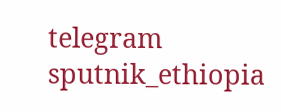telegram sputnik_ethiopia